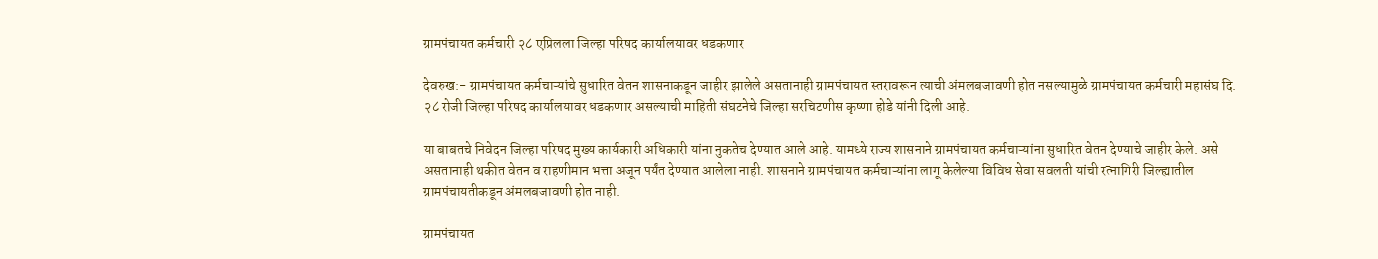ग्रामपंचायत कर्मचारी २८ एप्रिलला जिल्हा परिषद कार्यालयावर धडकणार

देवरुख:- ग्रामपंचायत कर्मचाऱ्यांचे सुधारित वेतन शासनाकडून जाहीर झालेले असतानाही ग्रामपंचायत स्तरावरून त्याची अंमलबजावणी होत नसल्यामुळे ग्रामपंचायत कर्मचारी महासंघ दि. २८ रोजी जिल्हा परिषद कार्यालयावर धडकणार असल्याची माहिती संघटनेचे जिल्हा सरचिटणीस कृष्णा होडे यांनी दिली आहे.

या बाबतचे निवेदन जिल्हा परिषद मुख्य कार्यकारी अधिकारी यांना नुकतेच देण्यात आले आहे. यामध्ये राज्य शासनाने ग्रामपंचायत कर्मचाऱ्यांना सुधारित वेतन देण्याचे जाहीर केले. असे असतानाही थकीत वेतन व राहणीमान भत्ता अजून पर्यंत देण्यात आलेला नाही. शासनाने ग्रामपंचायत कर्मचाऱ्यांना लागू केलेल्या विविध सेवा सवलती यांची रत्नागिरी जिल्ह्यातील ग्रामपंचायतीकडून अंमलबजावणी होत नाही.

ग्रामपंचायत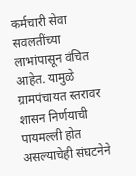कर्मचारी सेवा सवलतींच्या लाभांपासून वंचित आहेत. यामुळे ग्रामपंचायत स्तरावर शासन निर्णयाची पायमल्ली होत असल्याचेही संघटनेने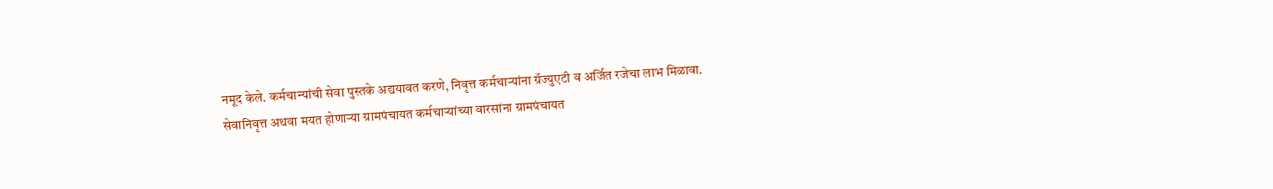नमूद केले. कर्मचान्यांची सेवा पुस्तके अद्ययावत करणे, निवृत्त कर्मचाऱ्यांना ग्रॅज्युएटी व अर्जित रजेचा लाभ मिळावा. सेवानिवृत्त अथवा मयत होणाऱ्या ग्रामपंचायत कर्मचाऱ्यांच्या वारसांना ग्रामपंचायत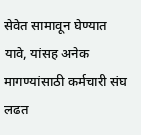सेवेत सामावून घेण्यात यावे, यांसह अनेक मागण्यांसाठी कर्मचारी संघ लढत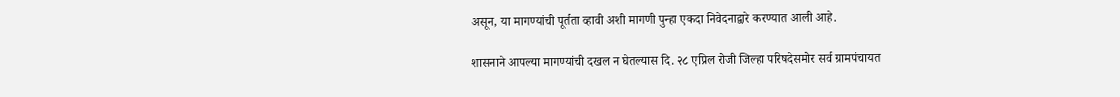असून, या मागण्यांची पूर्तता व्हावी अशी मागणी पुन्हा एकदा निवेदनाद्वारे करण्यात आली आहे.

शासनाने आपल्या मागण्यांची दखल न घेतल्यास दि. २८ एप्रिल रोजी जिल्हा परिषदेसमोर सर्व ग्रामपंचायत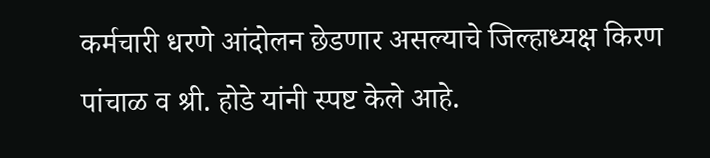कर्मचारी धरणे आंदोलन छेडणार असल्याचे जिल्हाध्यक्ष किरण पांचाळ व श्री. होडे यांनी स्पष्ट केले आहे.